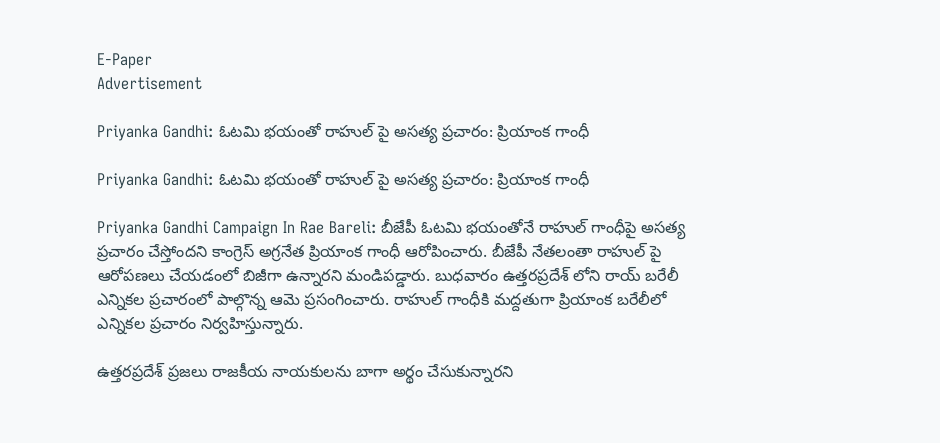E-Paper
Advertisement

Priyanka Gandhi: ఓటమి భయంతో రాహుల్ పై అసత్య ప్రచారం: ప్రియాంక గాంధీ

Priyanka Gandhi: ఓటమి భయంతో రాహుల్ పై అసత్య ప్రచారం: ప్రియాంక గాంధీ

Priyanka Gandhi Campaign In Rae Bareli: బీజేపీ ఓటమి భయంతోనే రాహుల్ గాంధీపై అసత్య ప్రచారం చేస్తోందని కాంగ్రెస్ అగ్రనేత ప్రియాంక గాంధీ ఆరోపించారు. బీజేపీ నేతలంతా రాహుల్ పై ఆరోపణలు చేయడంలో బిజీగా ఉన్నారని మండిపడ్డారు. బుధవారం ఉత్తరప్రదేశ్ లోని రాయ్ బరేలీ ఎన్నికల ప్రచారంలో పాల్గొన్న ఆమె ప్రసంగించారు. రాహుల్ గాంధీకి మద్దతుగా ప్రియాంక బరేలీలో ఎన్నికల ప్రచారం నిర్వహిస్తున్నారు.

ఉత్తరప్రదేశ్ ప్రజలు రాజకీయ నాయకులను బాగా అర్థం చేసుకున్నారని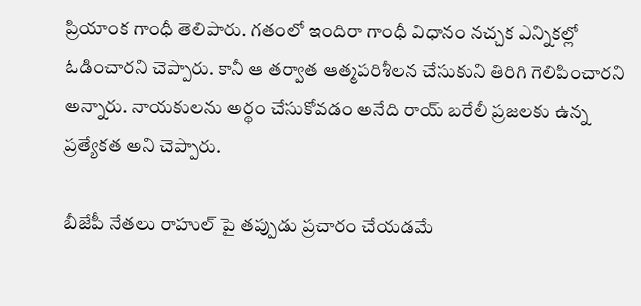ప్రియాంక గాంధీ తెలిపారు. గతంలో ఇందిరా గాంధీ విధానం నచ్చక ఎన్నికల్లో ఓడించారని చెప్పారు. కానీ ఆ తర్వాత ఆత్మపరిశీలన చేసుకుని తిరిగి గెలిపించారని అన్నారు. నాయకులను అర్థం చేసుకోవడం అనేది రాయ్ బరేలీ ప్రజలకు ఉన్న ప్రత్యేకత అని చెప్పారు.

బీజేపీ నేతలు రాహుల్ పై తప్పుడు ప్రచారం చేయడమే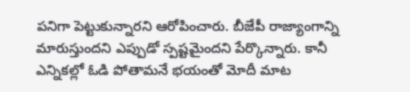పనిగా పెట్టుకున్నారని ఆరోపించారు. బీజేపీ రాజ్యాంగాన్ని మారుస్తుందని ఎప్పుడో స్పష్టమైందని పేర్కొన్నారు. కానీ ఎన్నికల్లో ఓడి పోతామనే భయంతో మోదీ మాట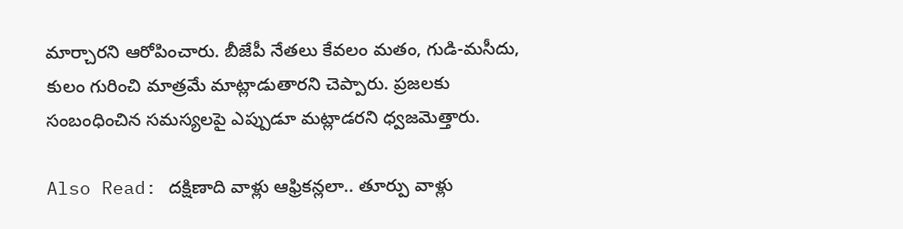మార్చారని ఆరోపించారు. బీజేపీ నేతలు కేవలం మతం, గుడి-మసీదు, కులం గురించి మాత్రమే మాట్లాడుతారని చెప్పారు. ప్రజలకు సంబంధించిన సమస్యలపై ఎప్పుడూ మట్లాడరని ధ్వజమెత్తారు.

Also Read: దక్షిణాది వాళ్లు ఆఫ్రికన్లలా.. తూర్పు వాళ్లు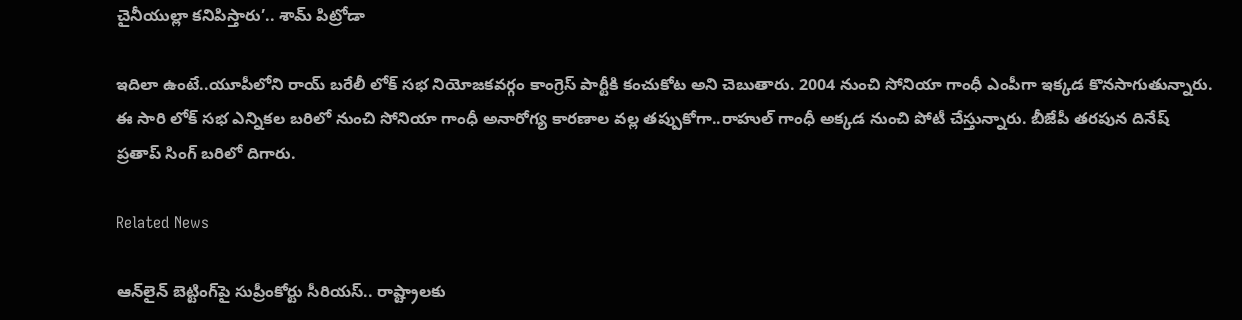చైనీయుల్లా కనిపిస్తారు’.. శామ్ పిట్రోడా

ఇదిలా ఉంటే..యూపీలోని రాయ్ బరేలీ లోక్ సభ నియోజకవర్గం కాంగ్రెస్ పార్టీకి కంచుకోట అని చెబుతారు. 2004 నుంచి సోనియా గాంధీ ఎంపీగా ఇక్కడ కొనసాగుతున్నారు. ఈ సారి లోక్ సభ ఎన్నికల బరిలో నుంచి సోనియా గాంధీ అనారోగ్య కారణాల వల్ల తప్పుకోగా..రాహుల్ గాంధీ అక్కడ నుంచి పోటీ చేస్తున్నారు. బీజేపీ తరపున దినేష్ ప్రతాప్ సింగ్ బరిలో దిగారు.

Related News

ఆన్‌లైన్ బెట్టింగ్‌పై సుప్రీంకోర్టు సీరియస్.. రాష్ట్రాలకు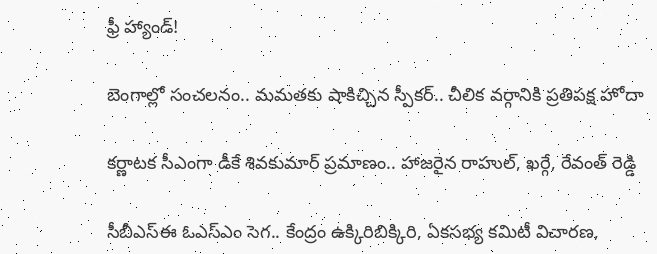ఫ్రీ హ్యాండ్!

బెంగాల్లో సంచలనం.. మమతకు షాకిచ్చిన స్పీకర్.. చీలిక వర్గానికి ప్రతిపక్ష హోదా

కర్ణాటక సీఎంగా డీకే శివకుమార్‌ ప్రమాణం.. హాజరైన రాహుల్, ఖర్గే, రేవంత్ రెడ్డి

సీబీఎస్ఈ ఓఎస్ఎం సెగ.. కేంద్రం ఉక్కిరిబిక్కిరి, ఏకసభ్య కమిటీ విచారణ,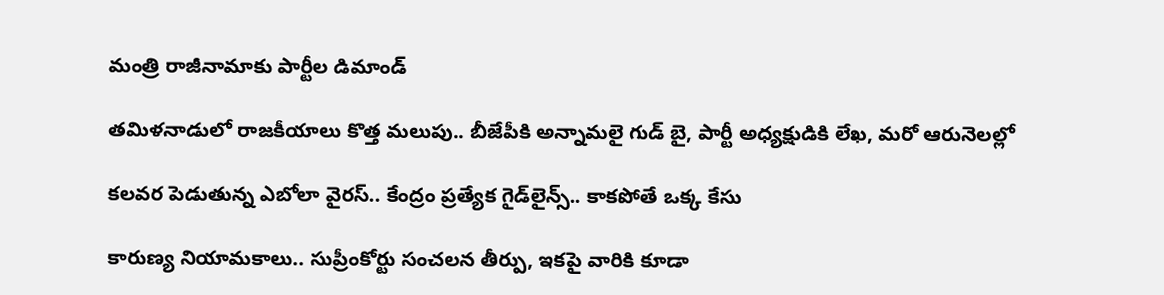మంత్రి రాజీనామాకు పార్టీల డిమాండ్

తమిళనాడులో రాజకీయాలు కొత్త మలుపు.. బీజేపీకి అన్నామలై గుడ్ బై, పార్టీ అధ్యక్షుడికి లేఖ, మరో ఆరునెలల్లో

కలవర పెడుతున్న ఎబోలా వైరస్.. కేంద్రం ప్రత్యేక గైడ్‌లైన్స్.. కాకపోతే ఒక్క కేసు

కారుణ్య నియామకాలు.. సుప్రీంకోర్టు సంచలన తీర్పు, ఇకపై వారికి కూడా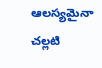ఆలస్యమైనా చల్లటి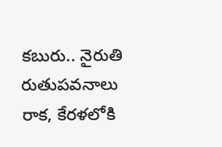కబురు.. నైరుతి రుతుపవనాలు రాక, కేరళలోకి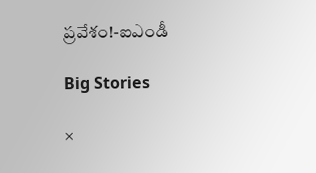ప్రవేశం!-ఐఎండీ

Big Stories

×